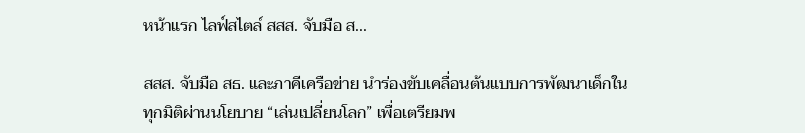หน้าแรก ไลฟ์สไตล์ สสส. จับมือ ส...

สสส. จับมือ สธ. และภาคีเครือข่าย นำร่องขับเคลื่อนต้นแบบการพัฒนาเด็กในทุกมิติผ่านนโยบาย “เล่นเปลี่ยนโลก” เพื่อเตรียมพ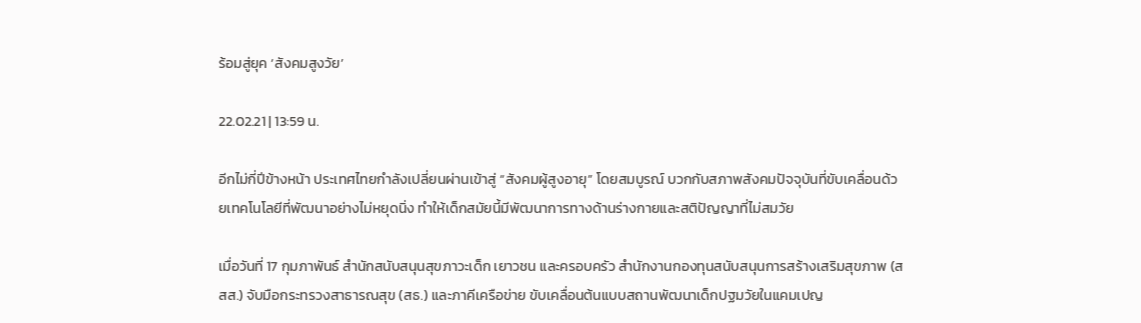ร้อมสู่ยุค ‘สังคมสูงวัย’

22.02.21 | 13:59 น.

อีกไม่กี่ปีข้างหน้า ประเทศไทยกำลังเปลี่ยนผ่านเข้าสู่ “สังคมผู้สูงอายุ” โดยสมบูรณ์ บวกกับสภาพสังคมปัจจุบันที่ขับเคลื่อนด้วยเทคโนโลยีที่พัฒนาอย่างไม่หยุดนิ่ง ทำให้เด็กสมัยนี้มีพัฒนาการทางด้านร่างกายและสติปัญญาที่ไม่สมวัย

เมื่อวันที่ 17 กุมภาพันธ์ สำนักสนับสนุนสุขภาวะเด็ก เยาวชน และครอบครัว สำนักงานกองทุนสนับสนุนการสร้างเสริมสุขภาพ (สสส.) จับมือกระทรวงสาธารณสุข (สธ.) และภาคีเครือข่าย ขับเคลื่อนต้นแบบสถานพัฒนาเด็กปฐมวัยในแคมเปญ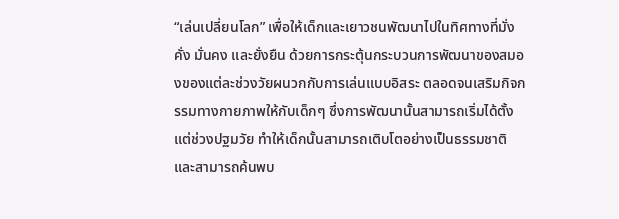“เล่นเปลี่ยนโลก” เพื่อให้เด็กและเยาวชนพัฒนาไปในทิศทางที่มั่งคั่ง มั่นคง และยั่งยืน ด้วยการกระตุ้นกระบวนการพัฒนาของสมองของแต่ละช่วงวัยผนวกกับการเล่นแบบอิสระ ตลอดจนเสริมกิจกรรมทางกายภาพให้กับเด็กๆ ซึ่งการพัฒนานั้นสามารถเริ่มได้ตั้งแต่ช่วงปฐมวัย ทำให้เด็กนั้นสามารถเติบโตอย่างเป็นธรรมชาติ และสามารถค้นพบ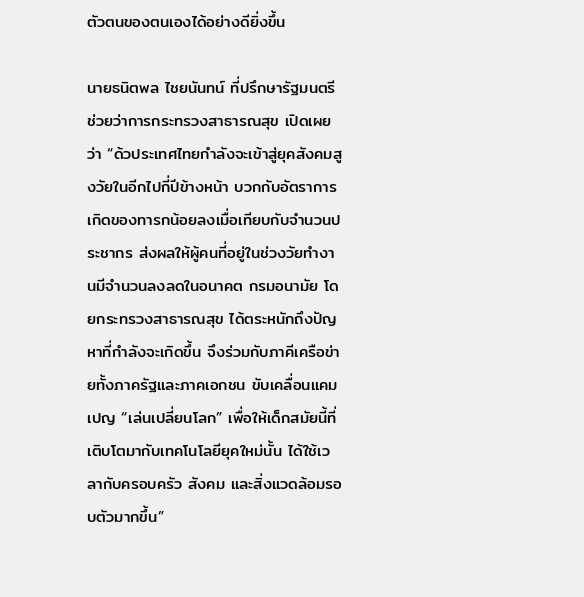ตัวตนของตนเองได้อย่างดียิ่งขึ้น

นายธนิตพล ไชยนันทน์ ที่ปรึกษารัฐมนตรีช่วยว่าการกระทรวงสาธารณสุข เปิดเผยว่า “ด้วประเทศไทยกำลังจะเข้าสู่ยุคสังคมสูงวัยในอีกไปกี่ปีข้างหน้า บวกกับอัตราการเกิดของทารกน้อยลงเมื่อเทียบกับจำนวนประชากร ส่งผลให้ผู้คนที่อยู่ในช่วงวัยทำงานมีจำนวนลงลดในอนาคต กรมอนามัย โดยกระทรวงสาธารณสุข ได้ตระหนักถึงปัญหาที่กำลังจะเกิดขึ้น จึงร่วมกับภาคีเครือข่ายทั้งภาครัฐและภาคเอกชน ขับเคลื่อนแคมเปญ “เล่นเปลี่ยนโลก” เพื่อให้เด็กสมัยนี้ที่เติบโตมากับเทคโนโลยียุคใหม่นั้น ได้ใช้เวลากับครอบครัว สังคม และสิ่งแวดล้อมรอบตัวมากขึ้น”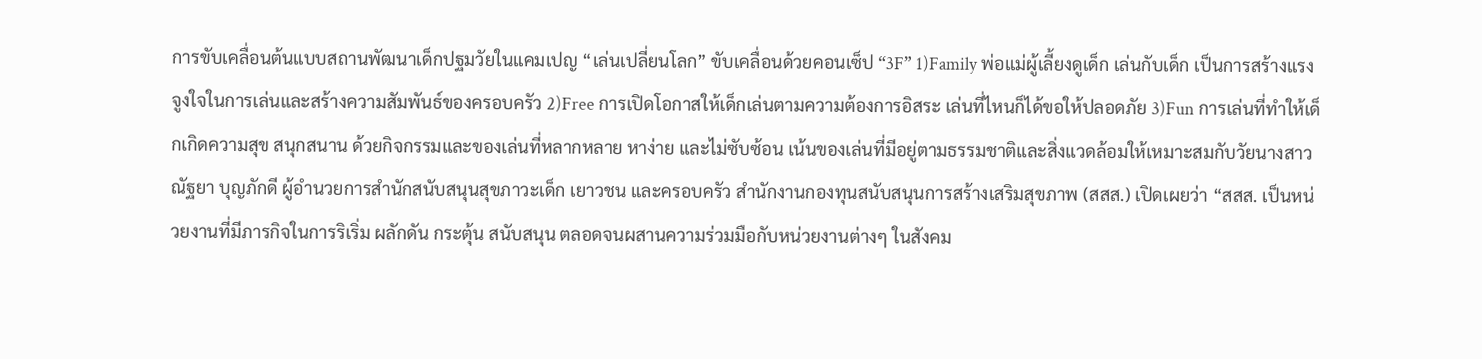การขับเคลื่อนต้นแบบสถานพัฒนาเด็กปฐมวัยในแคมเปญ “เล่นเปลี่ยนโลก” ขับเคลื่อนด้วยคอนเซ็ป “3F” 1)Family พ่อแม่ผู้เลี้ยงดูเด็ก เล่นกับเด็ก เป็นการสร้างแรงจูงใจในการเล่นและสร้างความสัมพันธ์ของครอบครัว 2)Free การเปิดโอกาสให้เด็กเล่นตามความต้องการอิสระ เล่นที่ไหนก็ได้ขอให้ปลอดภัย 3)Fun การเล่นที่ทำให้เด็กเกิดความสุข สนุกสนาน ด้วยกิจกรรมและของเล่นที่หลากหลาย หาง่าย และไม่ซับซ้อน เน้นของเล่นที่มีอยู่ตามธรรมชาติและสิ่งแวดล้อมให้เหมาะสมกับวัยนางสาวณัฐยา บุญภักดี ผู้อำนวยการสำนักสนับสนุนสุขภาวะเด็ก เยาวชน และครอบครัว สำนักงานกองทุนสนับสนุนการสร้างเสริมสุขภาพ (สสส.) เปิดเผยว่า “สสส. เป็นหน่วยงานที่มีภารกิจในการริเริ่ม ผลักดัน กระตุ้น สนับสนุน ตลอดจนผสานความร่วมมือกับหน่วยงานต่างๆ ในสังคม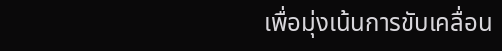เพื่อมุ่งเน้นการขับเคลื่อน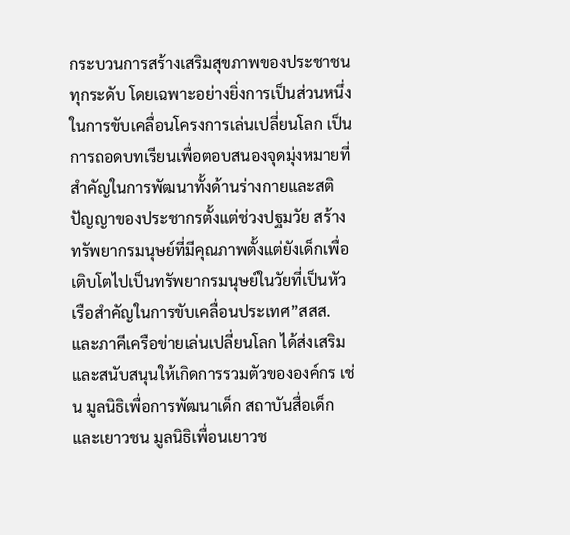กระบวนการสร้างเสริมสุขภาพของประชาชนทุกระดับ โดยเฉพาะอย่างยิ่งการเป็นส่วนหนึ่งในการขับเคลื่อนโครงการเล่นเปลี่ยนโลก เป็นการถอดบทเรียนเพื่อตอบสนองจุดมุ่งหมายที่สำคัญในการพัฒนาทั้งด้านร่างกายและสติปัญญาของประชากรตั้งแต่ช่วงปฐมวัย สร้างทรัพยากรมนุษย์ที่มีคุณภาพตั้งแต่ยังเด็กเพื่อเติบโตไปเป็นทรัพยากรมนุษย์ในวัยที่เป็นหัวเรือสำคัญในการขับเคลื่อนประเทศ”สสส. และภาคีเครือข่ายเล่นเปลี่ยนโลก ได้ส่งเสริมและสนับสนุนให้เกิดการรวมตัวขององค์กร เช่น มูลนิธิเพื่อการพัฒนาเด็ก สถาบันสื่อเด็กและเยาวชน มูลนิธิเพื่อนเยาวช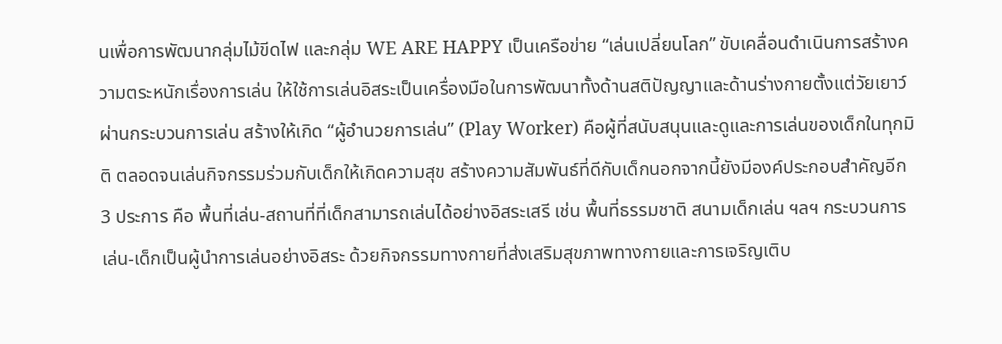นเพื่อการพัฒนากลุ่มไม้ขีดไฟ และกลุ่ม WE ARE HAPPY เป็นเครือข่าย “เล่นเปลี่ยนโลก” ขับเคลื่อนดำเนินการสร้างความตระหนักเรื่องการเล่น ให้ใช้การเล่นอิสระเป็นเครื่องมือในการพัฒนาทั้งด้านสติปัญญาและด้านร่างกายตั้งแต่วัยเยาว์ ผ่านกระบวนการเล่น สร้างให้เกิด “ผู้อำนวยการเล่น” (Play Worker) คือผู้ที่สนับสนุนและดูและการเล่นของเด็กในทุกมิติ ตลอดจนเล่นกิจกรรมร่วมกับเด็กให้เกิดความสุข สร้างความสัมพันธ์ที่ดีกับเด็กนอกจากนี้ยังมีองค์ประกอบสำคัญอีก 3 ประการ คือ พื้นที่เล่น-สถานที่ที่เด็กสามารถเล่นได้อย่างอิสระเสรี เช่น พื้นที่ธรรมชาติ สนามเด็กเล่น ฯลฯ กระบวนการเล่น-เด็กเป็นผู้นำการเล่นอย่างอิสระ ด้วยกิจกรรมทางกายที่ส่งเสริมสุขภาพทางกายและการเจริญเติบ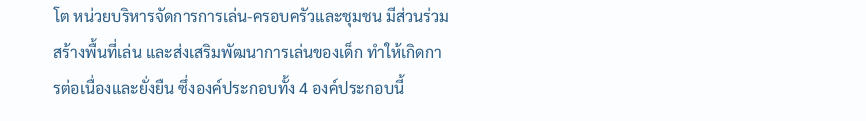โต หน่วยบริหารจัดการการเล่น-ครอบครัวและชุมชน มีส่วนร่วมสร้างพื้นที่เล่น และส่งเสริมพัฒนาการเล่นของเด็ก ทำให้เกิดการต่อเนื่องและยั่งยืน ซึ่งองค์ประกอบทั้ง 4 องค์ประกอบนี้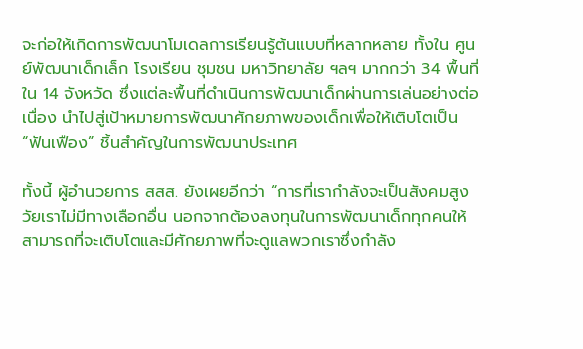จะก่อให้เกิดการพัฒนาโมเดลการเรียนรู้ต้นแบบที่หลากหลาย ทั้งใน ศูนย์พัฒนาเด็กเล็ก โรงเรียน ชุมชน มหาวิทยาลัย ฯลฯ มากกว่า 34 พื้นที่ใน 14 จังหวัด ซึ่งแต่ละพื้นที่ดำเนินการพัฒนาเด็กผ่านการเล่นอย่างต่อเนื่อง นำไปสู่เป้าหมายการพัฒนาศักยภาพของเด็กเพื่อให้เติบโตเป็น “ฟันเฟือง” ชิ้นสำคัญในการพัฒนาประเทศ

ทั้งนี้ ผู้อำนวยการ สสส. ยังเผยอีกว่า “การที่เรากำลังจะเป็นสังคมสูงวัยเราไม่มีทางเลือกอื่น นอกจากต้องลงทุนในการพัฒนาเด็กทุกคนให้สามารถที่จะเติบโตและมีศักยภาพที่จะดูแลพวกเราซึ่งกำลัง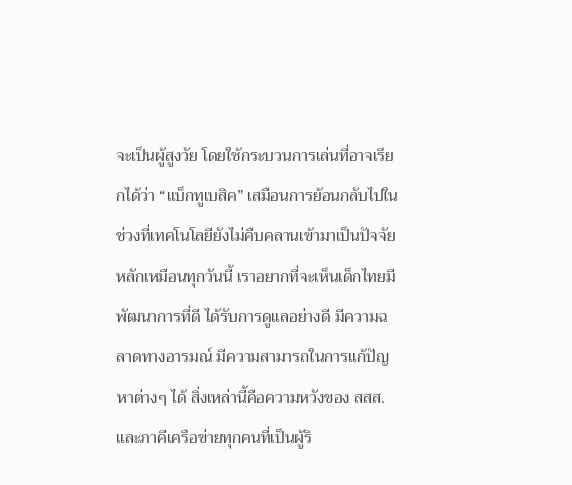จะเป็นผู้สูงวัย โดยใช้กระบวนการเล่นที่อาจเรียกได้ว่า “แบ็กทูเบสิค” เสมือนการย้อนกลับไปในช่วงที่เทคโนโลยียังไม่คืบคลานเข้ามาเป็นปัจจัยหลักเหมือนทุกวันนี้ เราอยากที่จะเห็นเด็กไทยมีพัฒนาการที่ดี ได้รับการดูแลอย่างดี มีความฉลาดทางอารมณ์ มีความสามารถในการแก้ปัญหาต่างๆ ได้ สิ่งเหล่านี้คือความหวังของ สสส. และภาคีเครือข่ายทุกคนที่เป็นผู้ริ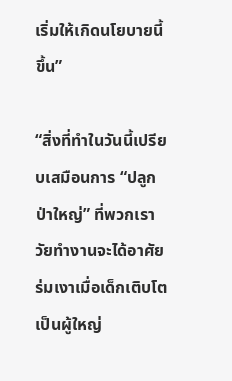เริ่มให้เกิดนโยบายนี้ขึ้น”

“สิ่งที่ทำในวันนี้เปรียบเสมือนการ “ปลูกป่าใหญ่” ที่พวกเราวัยทำงานจะได้อาศัยร่มเงาเมื่อเด็กเติบโตเป็นผู้ใหญ่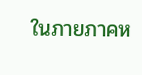ในภายภาคห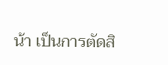น้า เป็นการตัดสิ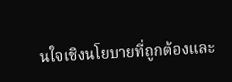นใจเชิงนโยบายที่ถูกต้องและ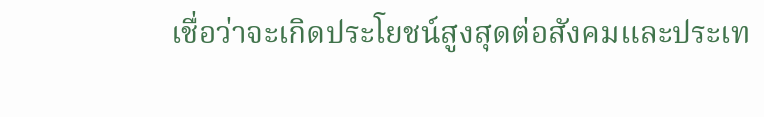เชื่อว่าจะเกิดประโยชน์สูงสุดต่อสังคมและประเท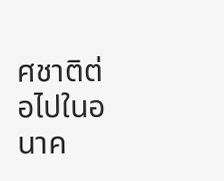ศชาติต่อไปในอนาค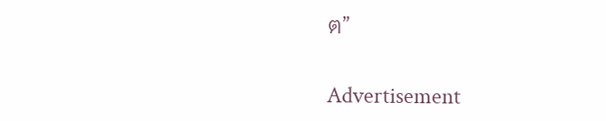ต”

Advertisement